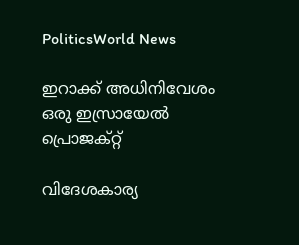PoliticsWorld News

ഇറാക്ക് അധിനിവേശം ഒരു ഇസ്രായേല്‍ പ്രൊജക്റ്റ്

വിദേശകാര്യ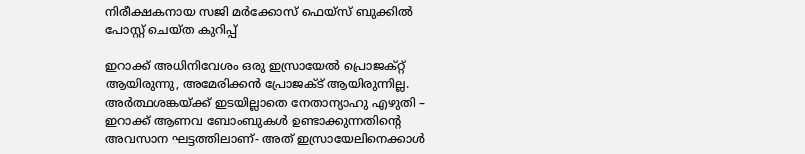നിരീക്ഷകനായ സജി മര്‍ക്കോസ് ഫെയ്‌സ് ബുക്കില്‍ പോസ്റ്റ് ചെയ്ത കുറിപ്പ്

ഇറാക്ക് അധിനിവേശം ഒരു ഇസ്രായേല്‍ പ്രൊജക്റ്റ് ആയിരുന്നു, അമേരിക്കന്‍ പ്രോജക്ട് ആയിരുന്നില്ല. അര്‍ത്ഥശങ്കയ്ക്ക് ഇടയില്ലാതെ നേതാന്യാഹു എഴുതി – ഇറാക്ക് ആണവ ബോംബുകള്‍ ഉണ്ടാക്കുന്നതിന്റെ അവസാന ഘട്ടത്തിലാണ്- അത് ഇസ്രായേലിനെക്കാള്‍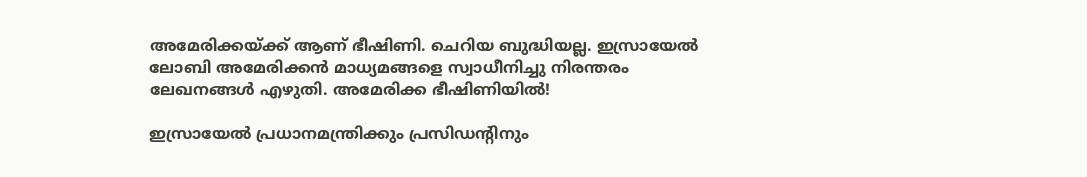അമേരിക്കയ്ക്ക് ആണ് ഭീഷിണി. ചെറിയ ബുദ്ധിയല്ല. ഇസ്രായേല്‍ ലോബി അമേരിക്കന്‍ മാധ്യമങ്ങളെ സ്വാധീനിച്ചു നിരന്തരം ലേഖനങ്ങള്‍ എഴുതി. അമേരിക്ക ഭീഷിണിയില്‍!

ഇസ്രായേല്‍ പ്രധാനമന്ത്രിക്കും പ്രസിഡന്റിനും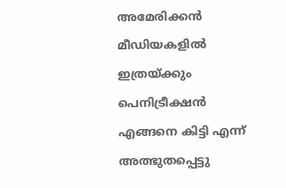അമേരിക്കന്‍ മീഡിയകളില്‍ ഇത്രയ്ക്കും പെനിട്രീക്ഷന്‍ എങ്ങനെ കിട്ടി എന്ന് അത്ഭുതപ്പെട്ടു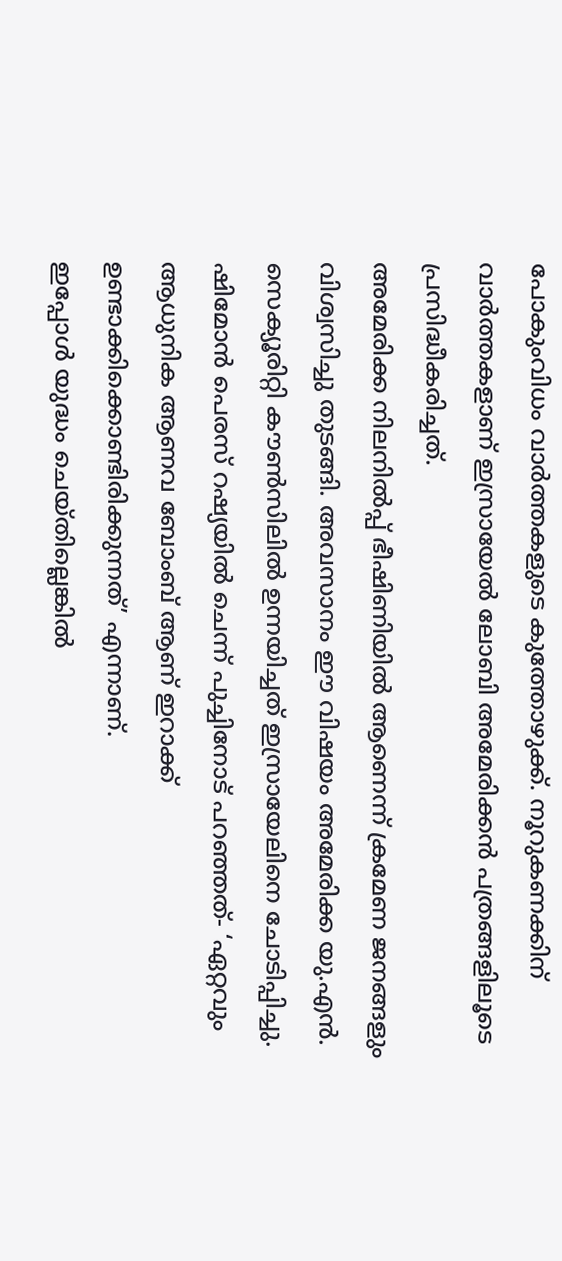പോകുംവിധം വാര്‍ത്തകളുടെ കുത്തോഴുക്ക്. നൂറുകണക്കിന് വാര്‍ത്തകളാണ് ഇസ്രായേല്‍ ലോബി അമേരിക്കന്‍ പത്രങ്ങളിലൂടെ പ്രസിദ്ധീകരിച്ചത്.
അമേരിക്ക നിലനില്‍പ്പ് ഭീഷിണിയില്‍ ആണെന്ന് ക്രമേണ ജനങ്ങളും വിശ്വസിച്ചു തുടങ്ങി. അവസാനം ഈ വിഷയം അമേരിക്ക യു.എന്‍. സെക്യൂരിറ്റി കൗണ്‍സിലില്‍ ഉന്നയിച്ചത് ഇസ്രായേലിനെ ചോടിപ്പിച്ചു.
ഷിമോന്‍ പെരസ് റഷ്യയില്‍ ചെന്ന് പുച്ചിനോട് പറഞ്ഞത്- ‘ഏറ്റവും ആധുനിക ആണവ ബോംബ് ആണ് ഇറാക്ക് ഉണ്ടാക്കിക്കൊണ്ടിരിക്കുന്നത്’ എന്നാണ്.
ഇപ്പോള്‍ യുദ്ധം ചെയ്തില്ലെങ്കില്‍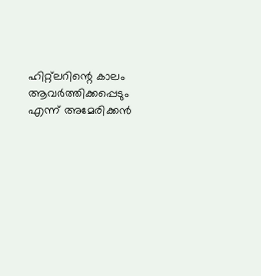ഹിറ്റ്‌ലറിന്റെ കാലം ആവര്‍ത്തിക്കപ്പെടും എന്ന് അമേരിക്കന്‍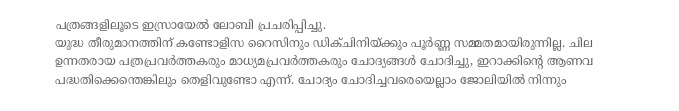പത്രങ്ങളിലൂടെ ഇസ്രായേല്‍ ലോബി പ്രചരിപ്പിച്ചു.
യുദ്ധ തീരുമാനത്തിന് കണ്ടോളിസ റൈസിനും ഡിക്ചിനിയ്ക്കും പൂര്‍ണ്ണ സമ്മതമായിരുന്നില്ല. ചില ഉന്നതരായ പത്രപ്രവര്‍ത്തകരും മാധ്യമപ്രവര്‍ത്തകരും ചോദ്യങ്ങള്‍ ചോദിച്ചു, ഇറാക്കിന്റെ ആണവ പദ്ധതിക്കെന്തെങ്കിലും തെളിവുണ്ടോ എന്ന്. ചോദ്യം ചോദിച്ചവരെയെല്ലാം ജോലിയില്‍ നിന്നും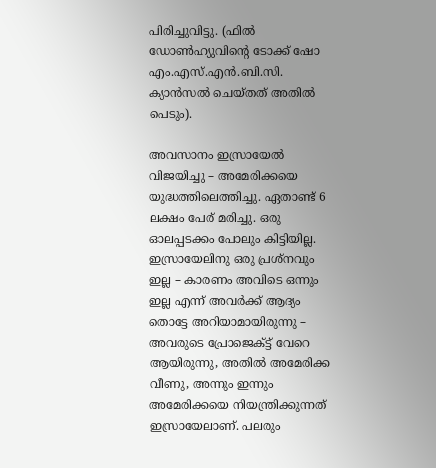പിരിച്ചുവിട്ടു. (ഫില്‍ ഡോണ്‍ഹ്യുവിന്റെ ടോക്ക് ഷോ എം.എസ്.എന്‍.ബി.സി. ക്യാന്‍സല്‍ ചെയ്തത് അതില്‍ പെടും).

അവസാനം ഇസ്രായേല്‍ വിജയിച്ചു – അമേരിക്കയെ യുദ്ധത്തിലെത്തിച്ചു. ഏതാണ്ട് 6 ലക്ഷം പേര് മരിച്ചു. ഒരു ഓലപ്പടക്കം പോലും കിട്ടിയില്ല.
ഇസ്രായേലിനു ഒരു പ്രശ്‌നവും ഇല്ല – കാരണം അവിടെ ഒന്നും ഇല്ല എന്ന് അവര്‍ക്ക് ആദ്യം തൊട്ടേ അറിയാമായിരുന്നു – അവരുടെ പ്രോജെക്ട്ട് വേറെ ആയിരുന്നു, അതില്‍ അമേരിക്ക വീണു, അന്നും ഇന്നും അമേരിക്കയെ നിയന്ത്രിക്കുന്നത് ഇസ്രായേലാണ്. പലരും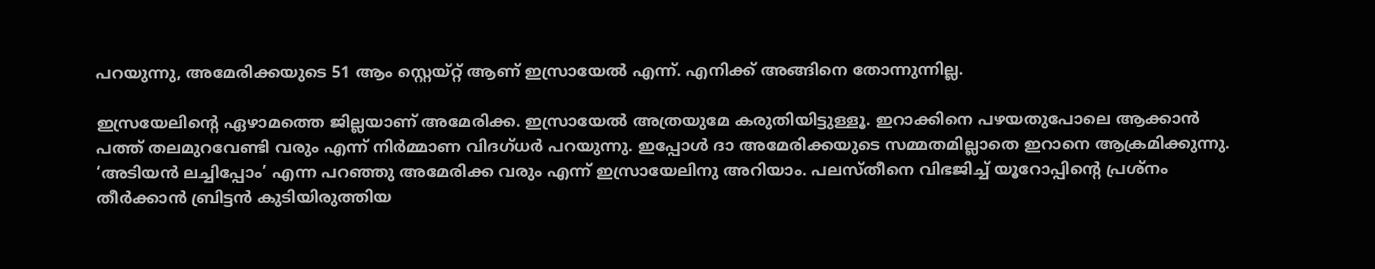പറയുന്നു, അമേരിക്കയുടെ 51 ആം സ്റ്റെയ്റ്റ് ആണ് ഇസ്രായേല്‍ എന്ന്. എനിക്ക് അങ്ങിനെ തോന്നുന്നില്ല.

ഇസ്രയേലിന്റെ ഏഴാമത്തെ ജില്ലയാണ് അമേരിക്ക. ഇസ്രായേല്‍ അത്രയുമേ കരുതിയിട്ടുള്ളൂ. ഇറാക്കിനെ പഴയതുപോലെ ആക്കാന്‍ പത്ത് തലമുറവേണ്ടി വരും എന്ന് നിര്‍മ്മാണ വിദഗ്ധര്‍ പറയുന്നു. ഇപ്പോള്‍ ദാ അമേരിക്കയുടെ സമ്മതമില്ലാതെ ഇറാനെ ആക്രമിക്കുന്നു. ‘അടിയന്‍ ലച്ചിപ്പോം’ എന്ന പറഞ്ഞു അമേരിക്ക വരും എന്ന് ഇസ്രായേലിനു അറിയാം. പലസ്തീനെ വിഭജിച്ച് യൂറോപ്പിന്റെ പ്രശ്‌നം തീര്‍ക്കാന്‍ ബ്രിട്ടന്‍ കുടിയിരുത്തിയ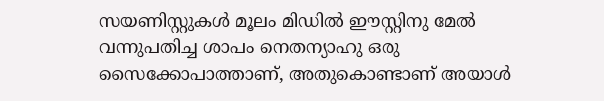സയണിസ്റ്റുകള്‍ മൂലം മിഡില്‍ ഈസ്റ്റിനു മേല്‍ വന്നുപതിച്ച ശാപം നെതന്യാഹു ഒരു സൈക്കോപാത്താണ്, അതുകൊണ്ടാണ് അയാള്‍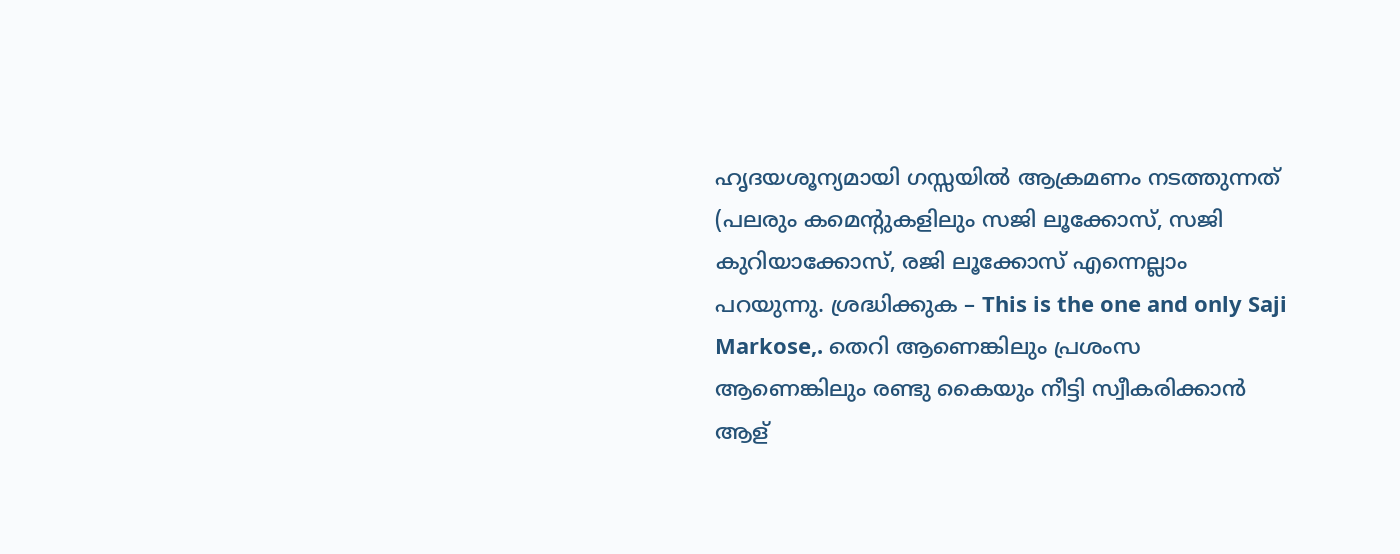ഹൃദയശൂന്യമായി ഗസ്സയില്‍ ആക്രമണം നടത്തുന്നത്
(പലരും കമെന്റുകളിലും സജി ലൂക്കോസ്, സജി കുറിയാക്കോസ്, രജി ലൂക്കോസ് എന്നെല്ലാം പറയുന്നു. ശ്രദ്ധിക്കുക – This is the one and only Saji Markose,. തെറി ആണെങ്കിലും പ്രശംസ ആണെങ്കിലും രണ്ടു കൈയും നീട്ടി സ്വീകരിക്കാന്‍ ആള്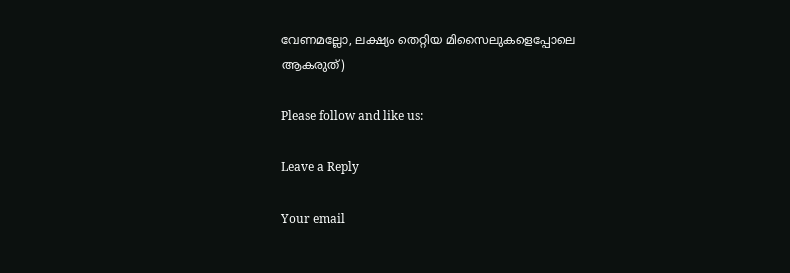വേണമല്ലോ, ലക്ഷ്യം തെറ്റിയ മിസൈലുകളെപ്പോലെ ആകരുത്)

Please follow and like us:

Leave a Reply

Your email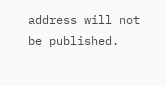address will not be published.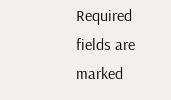Required fields are marked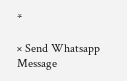*

× Send Whatsapp Message